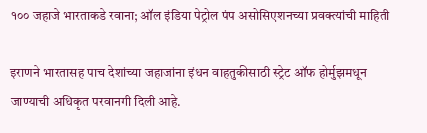१०० जहाजे भारताकडे रवाना; ऑल इंडिया पेट्रोल पंप असोसिएशनच्या प्रवक्त्यांची माहिती

इराणने भारतासह पाच देशांच्या जहाजांना इंधन वाहतुकीसाठी स्ट्रेट ऑफ होर्मुझमधून जाण्याची अधिकृत परवानगी दिली आहे.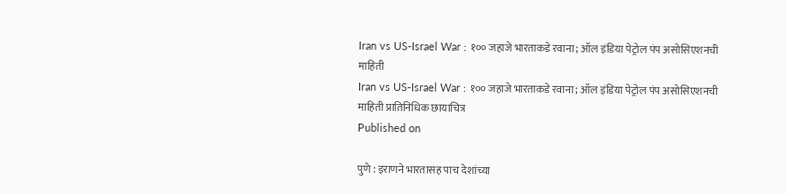Iran vs US-Israel War : १०० जहाजे भारताकडे रवाना; ऑल इंडिया पेट्रोल पंप असोसिएशनची माहिती
Iran vs US-Israel War : १०० जहाजे भारताकडे रवाना; ऑल इंडिया पेट्रोल पंप असोसिएशनची माहिती प्रातिनिधिक छायाचित्र
Published on

पुणे : इराणने भारतासह पाच देशांच्या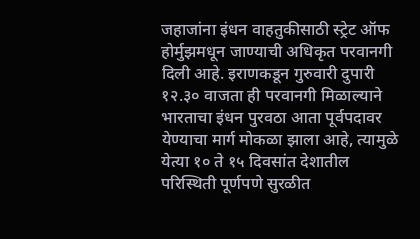जहाजांना इंधन वाहतुकीसाठी स्ट्रेट ऑफ होर्मुझमधून जाण्याची अधिकृत परवानगी दिली आहे. इराणकडून गुरुवारी दुपारी १२.३० वाजता ही परवानगी मिळाल्याने भारताचा इंधन पुरवठा आता पूर्वपदावर येण्याचा मार्ग मोकळा झाला आहे, त्यामुळे येत्या १० ते १५ दिवसांत देशातील परिस्थिती पूर्णपणे सुरळीत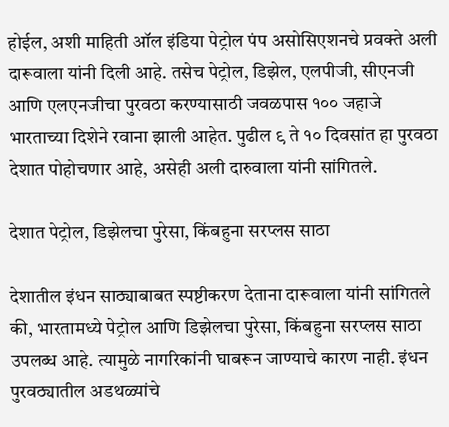होईल, अशी माहिती ऑल इंडिया पेट्रोल पंप असोसिएशनचे प्रवक्ते अली दारूवाला यांनी दिली आहे. तसेच पेट्रोल, डिझेल, एलपीजी, सीएनजी आणि एलएनजीचा पुरवठा करण्यासाठी जवळपास १०० जहाजे भारताच्या दिशेने रवाना झाली आहेत. पुढील ९ ते १० दिवसांत हा पुरवठा देशात पोहोचणार आहे, असेही अली दारुवाला यांनी सांगितले.

देशात पेट्रोल, डिझेलचा पुरेसा, किंबहुना सरप्लस साठा

देशातील इंधन साठ्याबाबत स्पष्टीकरण देताना दारूवाला यांनी सांगितले की, भारतामध्ये पेट्रोल आणि डिझेलचा पुरेसा, किंबहुना सरप्लस साठा उपलब्ध आहे. त्यामुळे नागरिकांनी घाबरून जाण्याचे कारण नाही. इंधन पुरवठ्यातील अडथळ्यांचे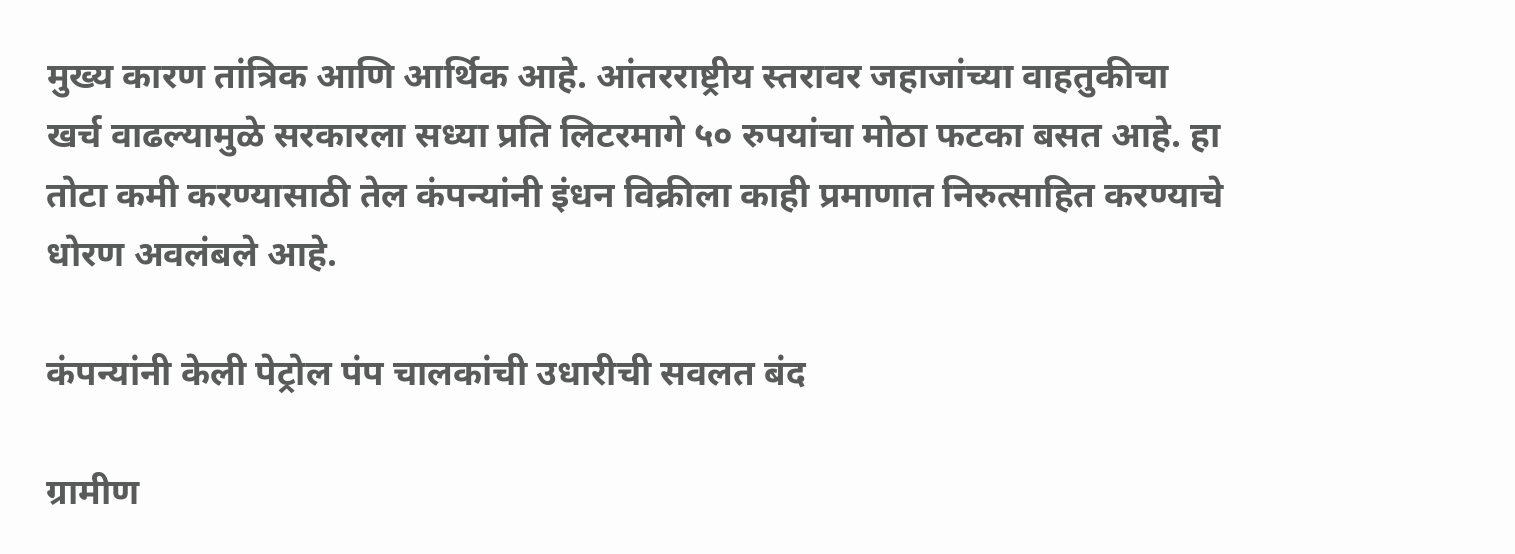मुख्य कारण तांत्रिक आणि आर्थिक आहे. आंतरराष्ट्रीय स्तरावर जहाजांच्या वाहतुकीचा खर्च वाढल्यामुळे सरकारला सध्या प्रति लिटरमागे ५० रुपयांचा मोठा फटका बसत आहे. हा तोटा कमी करण्यासाठी तेल कंपन्यांनी इंधन विक्रीला काही प्रमाणात निरुत्साहित करण्याचे धोरण अवलंबले आहे.

कंपन्यांनी केली पेट्रोल पंप चालकांची उधारीची सवलत बंद

ग्रामीण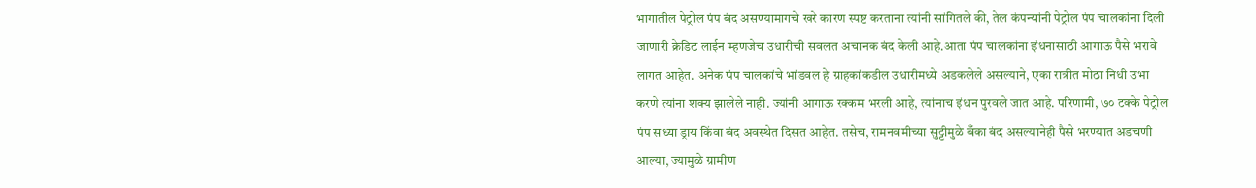भागातील पेट्रोल पंप बंद असण्यामागचे खरे कारण स्पष्ट करताना त्यांनी सांगितले की, तेल कंपन्यांनी पेट्रोल पंप चालकांना दिली जाणारी क्रेडिट लाईन म्हणजेच उधारीची सवलत अचानक बंद केली आहे.आता पंप चालकांना इंधनासाठी आगाऊ पैसे भरावे लागत आहेत. अनेक पंप चालकांचे भांडवल हे ग्राहकांकडील उधारीमध्ये अडकलेले असल्याने, एका रात्रीत मोठा निधी उभा करणे त्यांना शक्य झालेले नाही. ज्यांनी आगाऊ रक्कम भरली आहे, त्यांनाच इंधन पुरवले जात आहे. परिणामी, ७० टक्के पेट्रोल पंप सध्या ड्राय किंवा बंद अवस्थेत दिसत आहेत. तसेच, रामनवमीच्या सुट्टीमुळे बँका बंद असल्यानेही पैसे भरण्यात अडचणी आल्या, ज्यामुळे ग्रामीण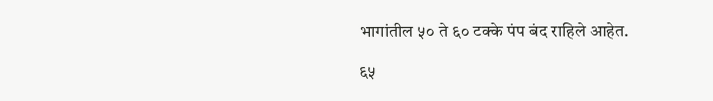भागांतील ५० ते ६० टक्के पंप बंद राहिले आहेत.

६५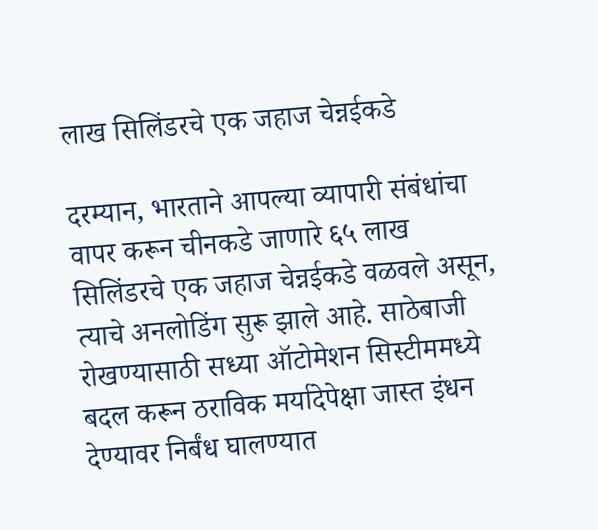लाख सिलिंडरचे एक जहाज चेन्नईकडे

दरम्यान, भारताने आपल्या व्यापारी संबंधांचा वापर करून चीनकडे जाणारे ६५ लाख सिलिंडरचे एक जहाज चेन्नईकडे वळवले असून, त्याचे अनलोडिंग सुरू झाले आहे. साठेबाजी रोखण्यासाठी सध्या ऑटोमेशन सिस्टीममध्ये बदल करून ठराविक मर्यादेपेक्षा जास्त इंधन देण्यावर निर्बंध घालण्यात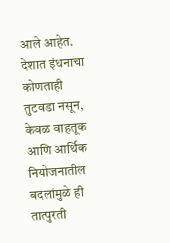आले आहेत. देशात इंधनाचा कोणताही तुटवडा नसून, केवळ वाहतूक आणि आर्थिक नियोजनातील बदलांमुळे ही तात्पुरती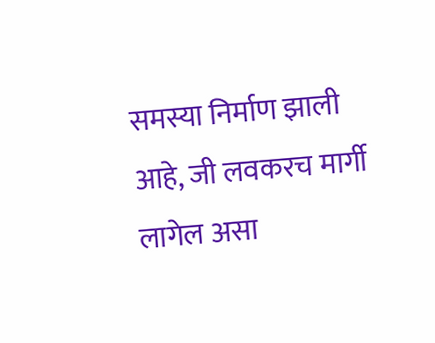समस्या निर्माण झाली आहे, जी लवकरच मार्गी लागेल असा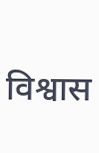विश्वास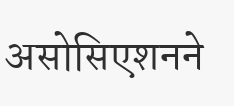असोसिएशनने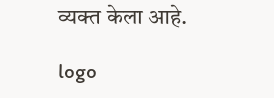व्यक्त केला आहे.

logo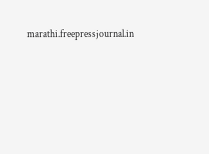marathi.freepressjournal.in